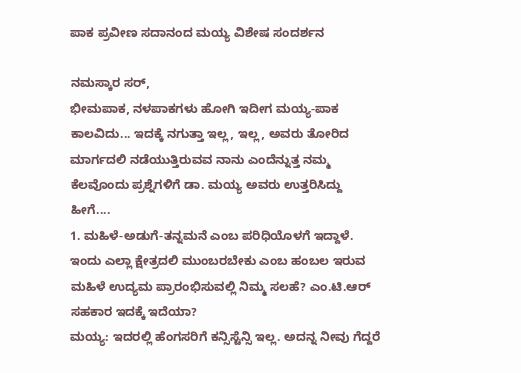ಪಾಕ ಪ್ರವೀಣ ಸದಾನಂದ ಮಯ್ಯ ವಿಶೇಷ ಸಂದರ್ಶನ

ನಮಸ್ಕಾರ ಸರ್,
ಭೀಮಪಾಕ, ನಳಪಾಕಗಳು ಹೋಗಿ ಇದೀಗ ಮಯ್ಯ-ಪಾಕ ಕಾಲವಿದು... ಇದಕ್ಕೆ ನಗುತ್ತಾ ಇಲ್ಲ, ಇಲ್ಲ, ಅವರು ತೋರಿದ ಮಾರ್ಗದಲಿ ನಡೆಯುತ್ತಿರುವವ ನಾನು ಎಂದೆನ್ನುತ್ತ ನಮ್ಮ ಕೆಲವೊಂದು ಪ್ರಶ್ನೆಗಳಿಗೆ ಡಾ. ಮಯ್ಯ ಅವರು ಉತ್ತರಿಸಿದ್ದು ಹೀಗೆ....
1. ಮಹಿಳೆ-ಅಡುಗೆ-ತನ್ನಮನೆ ಎಂಬ ಪರಿಧಿಯೊಳಗೆ ಇದ್ದಾಳೆ. ಇಂದು ಎಲ್ಲಾ ಕ್ಷೇತ್ರದಲಿ ಮುಂಬರಬೇಕು ಎಂಬ ಹಂಬಲ ಇರುವ ಮಹಿಳೆ ಉದ್ಯಮ ಪ್ರಾರಂಭಿಸುವಲ್ಲಿ ನಿಮ್ಮ ಸಲಹೆ? ಎಂ.ಟಿ.ಆರ್ ಸಹಕಾರ ಇದಕ್ಕೆ ಇದೆಯಾ?
ಮಯ್ಯ: ಇದರಲ್ಲಿ ಹೆಂಗಸರಿಗೆ ಕನ್ಸಿಸ್ಟೆನ್ಸಿ ಇಲ್ಲ. ಅದನ್ನ ನೀವು ಗೆದ್ದರೆ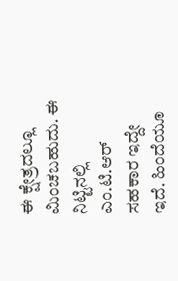ಈ ಕ್ಷೇತ್ರದಲ್ಲೂ ಮಿಂಚಬಹುದು. ಈ ನಿಟ್ಟಿನಲ್ಲಿ ಎಂ.ಟಿ.ಆರ್ ಸಹಕಾರ ಇದ್ದೇ ಇದೆ. ಹಿಂದೆಯೂ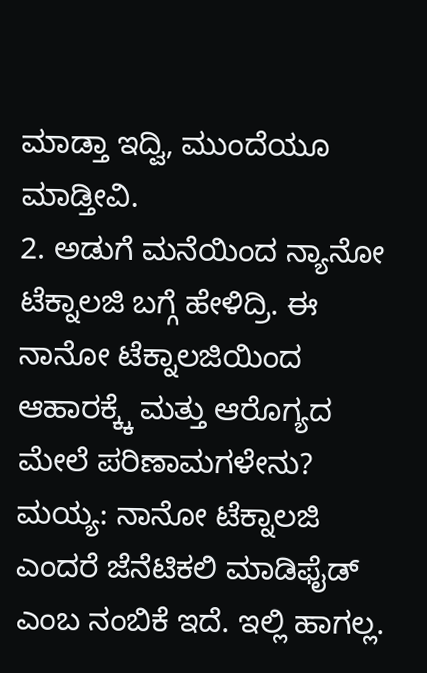ಮಾಡ್ತಾ ಇದ್ವಿ, ಮುಂದೆಯೂ ಮಾಡ್ತೀವಿ.
2. ಅಡುಗೆ ಮನೆಯಿಂದ ನ್ಯಾನೋ ಟೆಕ್ನಾಲಜಿ ಬಗ್ಗೆ ಹೇಳಿದ್ರಿ. ಈ ನಾನೋ ಟೆಕ್ನಾಲಜಿಯಿಂದ ಆಹಾರಕ್ಕ್ಕೆ ಮತ್ತು ಆರೊಗ್ಯದ ಮೇಲೆ ಪರಿಣಾಮಗಳೇನು?
ಮಯ್ಯ: ನಾನೋ ಟೆಕ್ನಾಲಜಿ ಎಂದರೆ ಜೆನೆಟಿಕಲಿ ಮಾಡಿಫೈಡ್ ಎಂಬ ನಂಬಿಕೆ ಇದೆ. ಇಲ್ಲಿ ಹಾಗಲ್ಲ.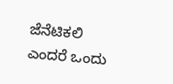ಜೆನೆಟಿಕಲಿ ಎಂದರೆ ಒಂದು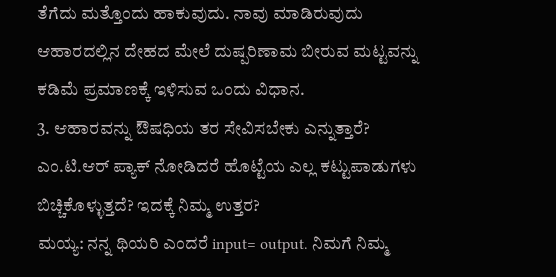ತೆಗೆದು ಮತ್ತೊಂದು ಹಾಕುವುದು. ನಾವು ಮಾಡಿರುವುದು ಆಹಾರದಲ್ಲಿನ ದೇಹದ ಮೇಲೆ ದುಷ್ಪರಿಣಾಮ ಬೀರುವ ಮಟ್ಟವನ್ನು ಕಡಿಮೆ ಪ್ರಮಾಣಕ್ಕೆ ಇಳಿಸುವ ಒಂದು ವಿಧಾನ.
3. ಆಹಾರವನ್ನು ಔಷಧಿಯ ತರ ಸೇವಿಸಬೇಕು ಎನ್ನುತ್ತಾರೆ? ಎಂ.ಟಿ.ಆರ್ ಪ್ಯಾಕ್ ನೋಡಿದರೆ ಹೊಟ್ಟೆಯ ಎಲ್ಲ ಕಟ್ಟುಪಾಡುಗಳು ಬಿಚ್ಚಿಕೊಳ್ಳುತ್ತದೆ? ಇದಕ್ಕೆ ನಿಮ್ಮ ಉತ್ತರ?
ಮಯ್ಯ: ನನ್ನ ಥಿಯರಿ ಎಂದರೆ input= output. ನಿಮಗೆ ನಿಮ್ಮ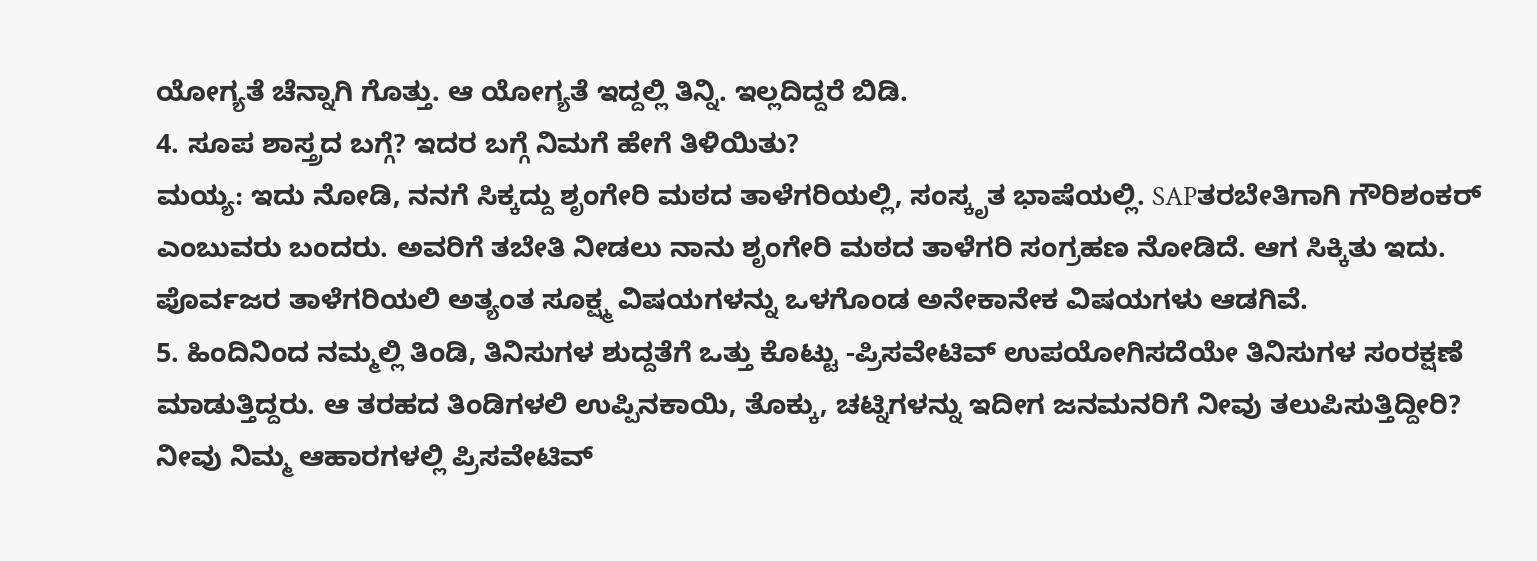ಯೋಗ್ಯತೆ ಚೆನ್ನಾಗಿ ಗೊತ್ತು. ಆ ಯೋಗ್ಯತೆ ಇದ್ದಲ್ಲಿ ತಿನ್ನಿ. ಇಲ್ಲದಿದ್ದರೆ ಬಿಡಿ.
4. ಸೂಪ ಶಾಸ್ತ್ರದ ಬಗ್ಗೆ? ಇದರ ಬಗ್ಗೆ ನಿಮಗೆ ಹೇಗೆ ತಿಳಿಯಿತು?
ಮಯ್ಯ: ಇದು ನೋಡಿ, ನನಗೆ ಸಿಕ್ಕದ್ದು ಶೃಂಗೇರಿ ಮಠದ ತಾಳೆಗರಿಯಲ್ಲಿ, ಸಂಸ್ಕೃತ ಭಾಷೆಯಲ್ಲಿ. SAPತರಬೇತಿಗಾಗಿ ಗೌರಿಶಂಕರ್ ಎಂಬುವರು ಬಂದರು. ಅವರಿಗೆ ತಬೇತಿ ನೀಡಲು ನಾನು ಶೃಂಗೇರಿ ಮಠದ ತಾಳೆಗರಿ ಸಂಗ್ರಹಣ ನೋಡಿದೆ. ಆಗ ಸಿಕ್ಕಿತು ಇದು. ಪೊರ್ವಜರ ತಾಳೆಗರಿಯಲಿ ಅತ್ಯಂತ ಸೂಕ್ಷ್ಮ ವಿಷಯಗಳನ್ನು ಒಳಗೊಂಡ ಅನೇಕಾನೇಕ ವಿಷಯಗಳು ಆಡಗಿವೆ.
5. ಹಿಂದಿನಿಂದ ನಮ್ಮಲ್ಲಿ ತಿಂಡಿ, ತಿನಿಸುಗಳ ಶುದ್ದತೆಗೆ ಒತ್ತು ಕೊಟ್ಟು -ಪ್ರಿಸವೇಟಿವ್ ಉಪಯೋಗಿಸದೆಯೇ ತಿನಿಸುಗಳ ಸಂರಕ್ಷಣೆ ಮಾಡುತ್ತಿದ್ದರು. ಆ ತರಹದ ತಿಂಡಿಗಳಲಿ ಉಪ್ಪಿನಕಾಯಿ, ತೊಕ್ಕು, ಚಟ್ನಿಗಳನ್ನು ಇದೀಗ ಜನಮನರಿಗೆ ನೀವು ತಲುಪಿಸುತ್ತಿದ್ದೀರಿ? ನೀವು ನಿಮ್ಮ ಆಹಾರಗಳಲ್ಲಿ ಪ್ರಿಸವೇಟಿವ್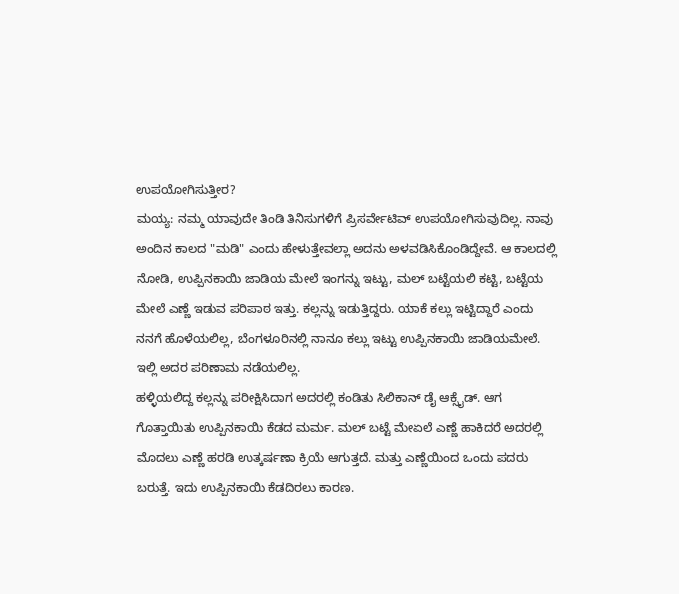ಉಪಯೋಗಿಸುತ್ತೀರ?
ಮಯ್ಯ: ನಮ್ಮ ಯಾವುದೇ ತಿಂಡಿ ತಿನಿಸುಗಳಿಗೆ ಪ್ರಿಸರ್ವೇಟಿವ್ ಉಪಯೋಗಿಸುವುದಿಲ್ಲ. ನಾವು ಅಂದಿನ ಕಾಲದ "ಮಡಿ" ಎಂದು ಹೇಳುತ್ತೇವಲ್ಲಾ ಅದನು ಅಳವಡಿಸಿಕೊಂಡಿದ್ದೇವೆ. ಆ ಕಾಲದಲ್ಲಿ ನೋಡಿ, ಉಪ್ಪಿನಕಾಯಿ ಜಾಡಿಯ ಮೇಲೆ ಇಂಗನ್ನು ಇಟ್ಟು, ಮಲ್ ಬಟ್ಟೆಯಲಿ ಕಟ್ಟಿ, ಬಟ್ಟೆಯ ಮೇಲೆ ಎಣ್ಣೆ ಇಡುವ ಪರಿಪಾಠ ಇತ್ತು. ಕಲ್ಲನ್ನು ಇಡುತ್ತಿದ್ದರು. ಯಾಕೆ ಕಲ್ಲು ಇಟ್ಟಿದ್ದಾರೆ ಎಂದು ನನಗೆ ಹೊಳೆಯಲಿಲ್ಲ, ಬೆಂಗಳೂರಿನಲ್ಲಿ ನಾನೂ ಕಲ್ಲು ಇಟ್ಟು ಉಪ್ಪಿನಕಾಯಿ ಜಾಡಿಯಮೇಲೆ. ಇಲ್ಲಿ ಅದರ ಪರಿಣಾಮ ನಡೆಯಲಿಲ್ಲ.
ಹಳ್ಳಿಯಲಿದ್ದ ಕಲ್ಲನ್ನು ಪರೀಕ್ಷಿಸಿದಾಗ ಅದರಲ್ಲಿ ಕಂಡಿತು ಸಿಲಿಕಾನ್ ಡೈ ಆಕ್ಸೈಡ್. ಆಗ ಗೊತ್ತಾಯಿತು ಉಪ್ಪಿನಕಾಯಿ ಕೆಡದ ಮರ್ಮ. ಮಲ್ ಬಟ್ಟೆ ಮೇಏಲೆ ಎಣ್ಣೆ ಹಾಕಿದರೆ ಅದರಲ್ಲಿ ಮೊದಲು ಎಣ್ಣೆ ಹರಡಿ ಉತ್ಕರ್ಷಣಾ ಕ್ರಿಯೆ ಆಗುತ್ತದೆ. ಮತ್ತು ಎಣ್ಣೆಯಿಂದ ಒಂದು ಪದರು ಬರುತ್ತೆ. ಇದು ಉಪ್ಪಿನಕಾಯಿ ಕೆಡದಿರಲು ಕಾರಣ.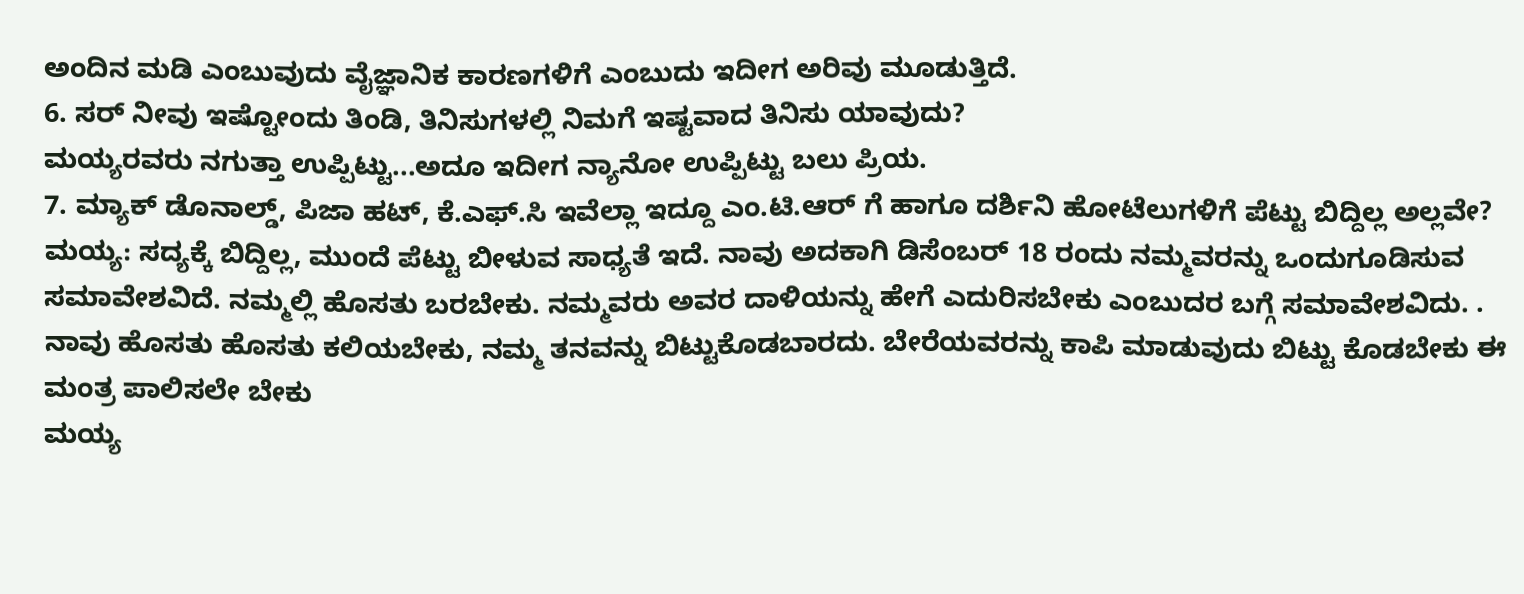ಅಂದಿನ ಮಡಿ ಎಂಬುವುದು ವೈಜ್ಞಾನಿಕ ಕಾರಣಗಳಿಗೆ ಎಂಬುದು ಇದೀಗ ಅರಿವು ಮೂಡುತ್ತಿದೆ.
6. ಸರ್ ನೀವು ಇಷ್ಟೋಂದು ತಿಂಡಿ, ತಿನಿಸುಗಳಲ್ಲಿ ನಿಮಗೆ ಇಷ್ಟವಾದ ತಿನಿಸು ಯಾವುದು?
ಮಯ್ಯರವರು ನಗುತ್ತಾ ಉಪ್ಪಿಟ್ಟು...ಅದೂ ಇದೀಗ ನ್ಯಾನೋ ಉಪ್ಪಿಟ್ಟು ಬಲು ಪ್ರಿಯ.
7. ಮ್ಯಾಕ್ ಡೊನಾಲ್ಡ್, ಪಿಜಾ ಹಟ್, ಕೆ.ಎಫ್.ಸಿ ಇವೆಲ್ಲಾ ಇದ್ದೂ ಎಂ.ಟಿ.ಆರ್ ಗೆ ಹಾಗೂ ದರ್ಶಿನಿ ಹೋಟೆಲುಗಳಿಗೆ ಪೆಟ್ಟು ಬಿದ್ದಿಲ್ಲ ಅಲ್ಲವೇ?
ಮಯ್ಯ: ಸದ್ಯಕ್ಕೆ ಬಿದ್ದಿಲ್ಲ, ಮುಂದೆ ಪೆಟ್ಟು ಬೀಳುವ ಸಾಧ್ಯತೆ ಇದೆ. ನಾವು ಅದಕಾಗಿ ಡಿಸೆಂಬರ್ 18 ರಂದು ನಮ್ಮವರನ್ನು ಒಂದುಗೂಡಿಸುವ ಸಮಾವೇಶವಿದೆ. ನಮ್ಮಲ್ಲಿ ಹೊಸತು ಬರಬೇಕು. ನಮ್ಮವರು ಅವರ ದಾಳಿಯನ್ನು ಹೇಗೆ ಎದುರಿಸಬೇಕು ಎಂಬುದರ ಬಗ್ಗೆ ಸಮಾವೇಶವಿದು. . ನಾವು ಹೊಸತು ಹೊಸತು ಕಲಿಯಬೇಕು, ನಮ್ಮ ತನವನ್ನು ಬಿಟ್ಟುಕೊಡಬಾರದು. ಬೇರೆಯವರನ್ನು ಕಾಪಿ ಮಾಡುವುದು ಬಿಟ್ಟು ಕೊಡಬೇಕು ಈ ಮಂತ್ರ ಪಾಲಿಸಲೇ ಬೇಕು
ಮಯ್ಯ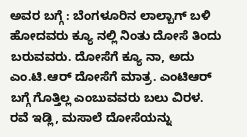ಅವರ ಬಗ್ಗೆ : ಬೆಂಗಳೂರಿನ ಲಾಲ್ಬಾಗ್ ಬಳಿ ಹೋದವರು ಕ್ಯೂ ನಲ್ಲಿ ನಿಂತು ದೋಸೆ ತಿಂದು ಬರುವವರು. ದೋಸೆಗೆ ಕ್ಯೂ ನಾ, ಅದು ಎಂ.ಟಿ.ಆರ್ ದೋಸೆಗೆ ಮಾತ್ರ. ಎಂಟಿಆರ್ ಬಗ್ಗೆ ಗೊತ್ತಿಲ್ಲ ಎಂಬುವವರು ಬಲು ವಿರಳ. ರವೆ ಇಡ್ಲಿ, ಮಸಾಲೆ ದೋಸೆಯನ್ನು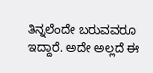ತಿನ್ನಲೆಂದೇ ಬರುವವರೂ ಇದ್ದಾರೆ. ಅದೇ ಅಲ್ಲದೆ ಈ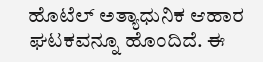ಹೊಟೆಲ್ ಅತ್ಯಾಧುನಿಕ ಆಹಾರ ಘಟಕವನ್ನೂ ಹೊಂದಿದೆ. ಈ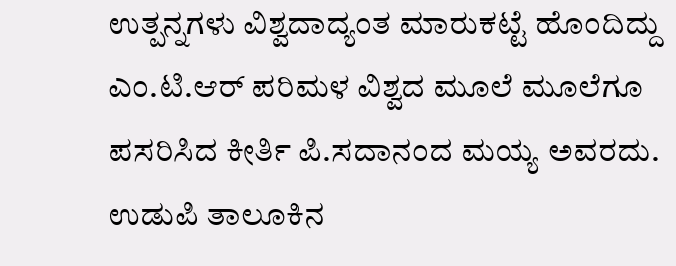ಉತ್ಪನ್ನಗಳು ವಿಶ್ವದಾದ್ಯಂತ ಮಾರುಕಟ್ಟೆ ಹೊಂದಿದ್ದು ಎಂ.ಟಿ.ಆರ್ ಪರಿಮಳ ವಿಶ್ವದ ಮೂಲೆ ಮೂಲೆಗೂ ಪಸರಿಸಿದ ಕೀರ್ತಿ ಪಿ.ಸದಾನಂದ ಮಯ್ಯ ಅವರದು. ಉಡುಪಿ ತಾಲೂಕಿನ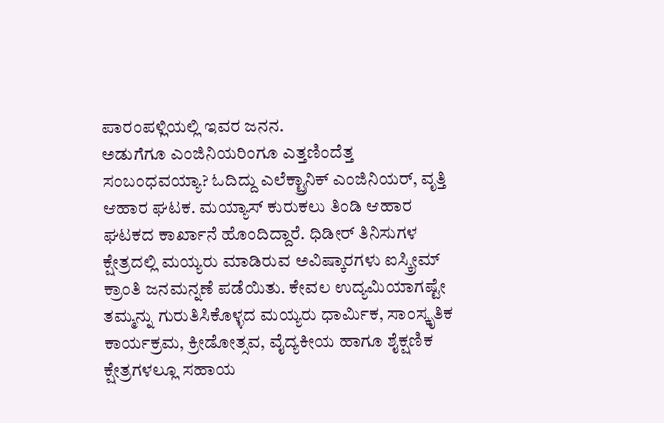ಪಾರಂಪಳ್ಲಿಯಲ್ಲಿ ಇವರ ಜನನ.
ಅಡುಗೆಗೂ ಎಂಜಿನಿಯರಿಂಗೂ ಎತ್ತಣಿಂದೆತ್ತ ಸಂಬಂಧವಯ್ಯಾ? ಓದಿದ್ದು ಎಲೆಕ್ಟ್ರಾನಿಕ್ ಎಂಜಿನಿಯರ್, ವೃತ್ತಿ ಆಹಾರ ಘಟಕ. ಮಯ್ಯಾಸ್ ಕುರುಕಲು ತಿಂಡಿ ಆಹಾರ ಘಟಕದ ಕಾರ್ಖಾನೆ ಹೊಂದಿದ್ದಾರೆ. ಧಿಡೀರ್ ತಿನಿಸುಗಳ ಕ್ಷೇತ್ರದಲ್ಲಿ ಮಯ್ಯರು ಮಾಡಿರುವ ಅವಿಷ್ಕಾರಗಳು ಐಸ್ಕ್ರೀಮ್ ಕ್ರಾಂತಿ ಜನಮನ್ನಣೆ ಪಡೆಯಿತು. ಕೇವಲ ಉದ್ಯಮಿಯಾಗಷ್ಟೇ ತಮ್ಮನ್ನು ಗುರುತಿಸಿಕೊಳ್ಳದ ಮಯ್ಯರು ಧಾರ್ಮಿಕ, ಸಾಂಸ್ಕೃತಿಕ ಕಾರ್ಯಕ್ರಮ, ಕ್ರೀಡೋತ್ಸವ, ವೈದ್ಯಕೀಯ ಹಾಗೂ ಶೈಕ್ಷಣಿಕ ಕ್ಷೇತ್ರಗಳಲ್ಲೂ ಸಹಾಯ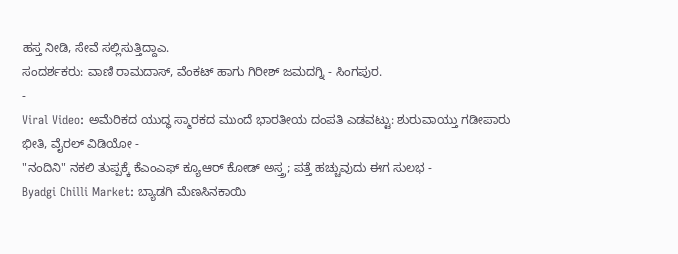ಹಸ್ತ ನೀಡಿ, ಸೇವೆ ಸಲ್ಲಿಸುತ್ತಿದ್ದಾಎ.
ಸಂದರ್ಶಕರು: ವಾಣಿ ರಾಮದಾಸ್, ವೆಂಕಟ್ ಹಾಗು ಗಿರೀಶ್ ಜಮದಗ್ನಿ - ಸಿಂಗಪುರ.
-
Viral Video: ಅಮೆರಿಕದ ಯುದ್ಧ ಸ್ಮಾರಕದ ಮುಂದೆ ಭಾರತೀಯ ದಂಪತಿ ಎಡವಟ್ಟು: ಶುರುವಾಯ್ತು ಗಡೀಪಾರು ಭೀತಿ, ವೈರಲ್ ವಿಡಿಯೋ -
"ನಂದಿನಿ" ನಕಲಿ ತುಪ್ಪಕ್ಕೆ ಕೆಎಂಎಫ್ ಕ್ಯೂಆರ್ ಕೋಡ್ ಅಸ್ತ್ರ; ಪತ್ತೆ ಹಚ್ಚುವುದು ಈಗ ಸುಲಭ -
Byadgi Chilli Market: ಬ್ಯಾಡಗಿ ಮೆಣಸಿನಕಾಯಿ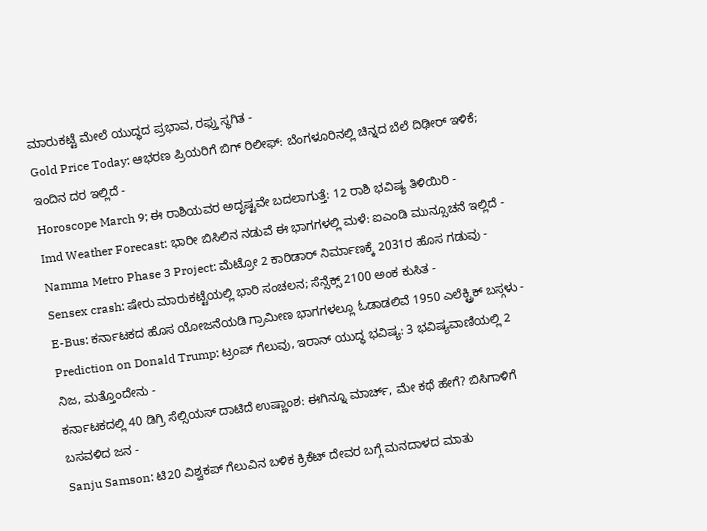ಮಾರುಕಟ್ಟೆ ಮೇಲೆ ಯುದ್ಧದ ಪ್ರಭಾವ, ರಫ್ತು ಸ್ಥಗಿತ -
Gold Price Today: ಆಭರಣ ಪ್ರಿಯರಿಗೆ ಬಿಗ್ ರಿಲೀಫ್: ಬೆಂಗಳೂರಿನಲ್ಲಿ ಚಿನ್ನದ ಬೆಲೆ ದಿಢೀರ್ ಇಳಿಕೆ; ಇಂದಿನ ದರ ಇಲ್ಲಿದೆ -
Horoscope March 9; ಈ ರಾಶಿಯವರ ಅದೃಷ್ಟವೇ ಬದಲಾಗುತ್ತೆ: 12 ರಾಶಿ ಭವಿಷ್ಯ ತಿಳಿಯಿರಿ -
Imd Weather Forecast: ಭಾರೀ ಬಿಸಿಲಿನ ನಡುವೆ ಈ ಭಾಗಗಳಲ್ಲಿ ಮಳೆ: ಐಎಂಡಿ ಮುನ್ಸೂಚನೆ ಇಲ್ಲಿದೆ -
Namma Metro Phase 3 Project: ಮೆಟ್ರೋ 2 ಕಾರಿಡಾರ್ ನಿರ್ಮಾಣಕ್ಕೆ 2031ರ ಹೊಸ ಗಡುವು -
Sensex crash: ಷೇರು ಮಾರುಕಟ್ಟೆಯಲ್ಲಿ ಭಾರಿ ಸಂಚಲನ; ಸೆನ್ಸೆಕ್ಸ್ 2100 ಅಂಕ ಕುಸಿತ -
E-Bus: ಕರ್ನಾಟಕದ ಹೊಸ ಯೋಜನೆಯಡಿ ಗ್ರಾಮೀಣ ಭಾಗಗಳಲ್ಲೂ ಓಡಾಡಲಿವೆ 1950 ಎಲೆಕ್ಟ್ರಿಕ್ ಬಸ್ಗಳು -
Prediction on Donald Trump: ಟ್ರಂಪ್ ಗೆಲುವು, ಇರಾನ್ ಯುದ್ಧ ಭವಿಷ್ಯ: 3 ಭವಿಷ್ಯವಾಣಿಯಲ್ಲಿ 2 ನಿಜ, ಮತ್ತೊಂದೇನು -
ಕರ್ನಾಟಕದಲ್ಲಿ 40 ಡಿಗ್ರಿ ಸೆಲ್ಸಿಯಸ್ ದಾಟಿದೆ ಉಷ್ಣಾಂಶ: ಈಗಿನ್ನೂ ಮಾರ್ಚ್, ಮೇ ಕಥೆ ಹೇಗೆ? ಬಿಸಿಗಾಳಿಗೆ ಬಸವಳಿದ ಜನ -
Sanju Samson: ಟಿ20 ವಿಶ್ವಕಪ್ ಗೆಲುವಿನ ಬಳಿಕ ಕ್ರಿಕೆಟ್ ದೇವರ ಬಗ್ಗೆ ಮನದಾಳದ ಮಾತು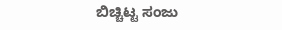ಬಿಚ್ಚಿಟ್ಟ ಸಂಜು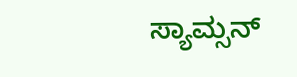ಸ್ಯಾಮ್ಸನ್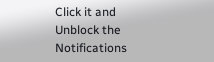Click it and Unblock the Notifications